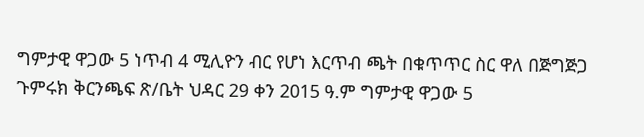ግምታዊ ዋጋው 5 ነጥብ 4 ሚሊዮን ብር የሆነ እርጥብ ጫት በቁጥጥር ስር ዋለ በጅግጅጋ ጉምሩክ ቅርንጫፍ ጽ/ቤት ህዳር 29 ቀን 2015 ዓ.ም ግምታዊ ዋጋው 5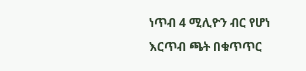ነጥብ 4 ሚሊዮን ብር የሆነ እርጥብ ጫት በቁጥጥር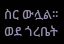ስር ውሏል፡፡ ወደ ጎረቤት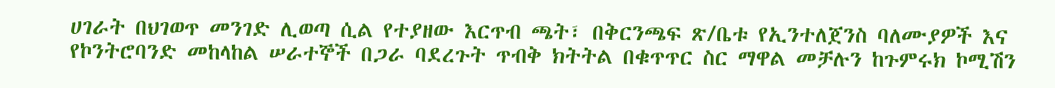ሀገራት በህገወጥ መንገድ ሊወጣ ሲል የተያዘው እርጥብ ጫት፣ በቅርንጫፍ ጽ/ቤቱ የኢንተለጀንስ ባለሙያዎች እና የኮንትሮባንድ መከላከል ሠራተኞች በጋራ ባደረጉት ጥብቅ ክትትል በቁጥጥር ስር ማዋል መቻሉን ከጉምሩክ ኮሚሽን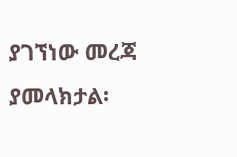ያገኘነው መረጃ ያመላክታል፡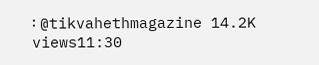፡ @tikvahethmagazine 14.2K views11:30